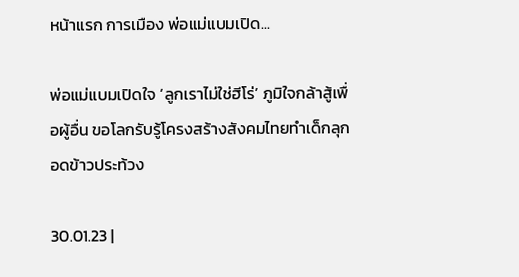หน้าแรก การเมือง พ่อแม่แบมเปิด...

พ่อแม่แบมเปิดใจ ‘ลูกเราไม่ใช่ฮีโร่’ ภูมิใจกล้าสู้เพื่อผู้อื่น ขอโลกรับรู้โครงสร้างสังคมไทยทำเด็กลุกอดข้าวประท้วง

30.01.23 |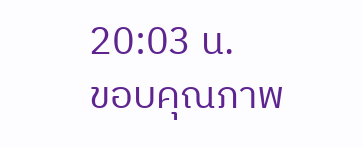20:03 น.
ขอบคุณภาพ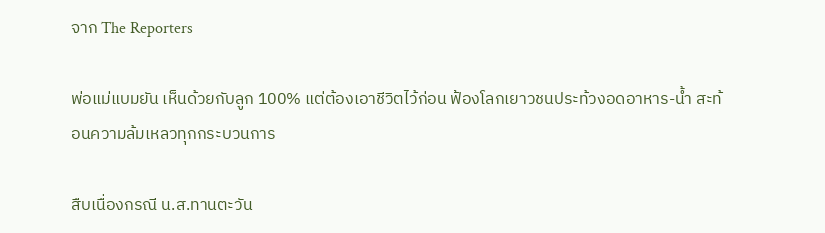จาก The Reporters

พ่อแม่แบมยัน เห็นด้วยกับลูก 100% แต่ต้องเอาชีวิตไว้ก่อน ฟ้องโลกเยาวชนประท้วงอดอาหาร-น้ำ สะท้อนความล้มเหลวทุกกระบวนการ

สืบเนื่องกรณี น.ส.ทานตะวัน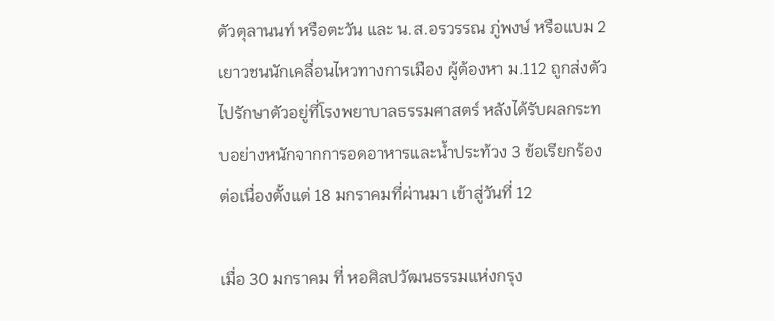ตัวตุลานนท์ หรือตะวัน และ น.ส.อรวรรณ ภู่พงษ์ หรือแบม 2 เยาวชนนักเคลื่อนไหวทางการเมือง ผู้ต้องหา ม.112 ถูกส่งตัวไปรักษาตัวอยู่ที่โรงพยาบาลธรรมศาสตร์ หลังได้รับผลกระทบอย่างหนักจากการอดอาหารและน้ำประท้วง 3 ข้อเรียกร้อง ต่อเนื่องตั้งแต่ 18 มกราคมที่ผ่านมา เข้าสู่วันที่ 12

เมื่อ 30 มกราคม ที่ หอศิลปวัฒนธรรมแห่งกรุง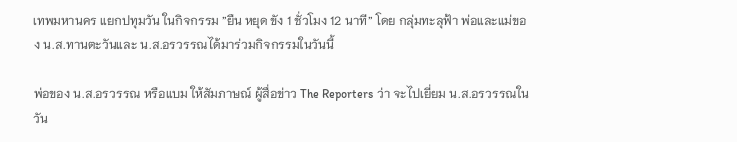เทพมหานคร แยกปทุมวัน ในกิจกรรม ”ยืน หยุด ขัง 1 ชั่วโมง 12 นาที” โดย กลุ่มทะลุฟ้า พ่อและแม่ของ น.ส.ทานตะวันและ น.ส.อรวรรณได้มาร่วมกิจกรรมในวันนี้

พ่อของ น.ส.อรวรรณ หรือแบม ให้สัมภาษณ์ ผู้สื่อข่าว The Reporters ว่า จะไปเยี่ยม น.ส.อรวรรณในวัน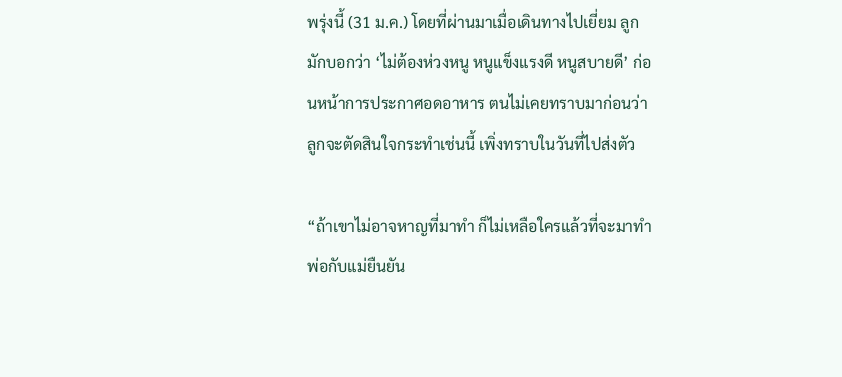พรุ่งนี้ (31 ม.ค.) โดยที่ผ่านมาเมื่อเดินทางไปเยี่ยม ลูกมักบอกว่า ‘ไม่ต้องห่วงหนู หนูแข็งแรงดี หนูสบายดี’ ก่อนหน้าการประกาศอดอาหาร ตนไม่เคยทราบมาก่อนว่าลูกจะตัดสินใจกระทำเช่นนี้ เพิ่งทราบในวันที่ไปส่งตัว

“ถ้าเขาไม่อาจหาญที่มาทำ ก็ไม่เหลือใครแล้วที่จะมาทำ พ่อกับแม่ยืนยัน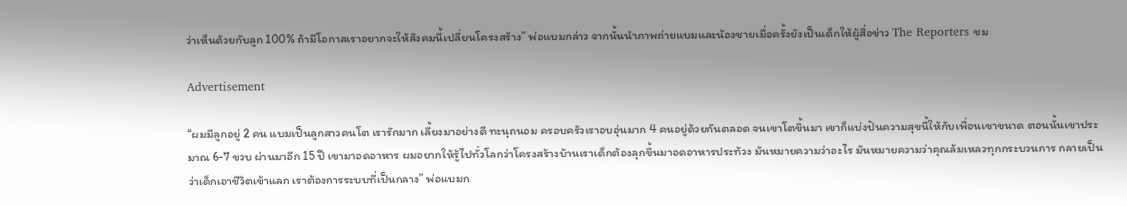ว่าเห็นด้วยกับลูก 100% ถ้ามีโอกาสเราอยากจะให้สังคมนี้เปลี่ยนโครงสร้าง” พ่อแบมกล่าว จากนั้นนำภาพถ่ายแบมและน้องชายเมื่อครั้งยังเป็นเด็กให้ผู้สื่อข่าว The Reporters ชม

Advertisement

“ผมมีลูกอยู่ 2 คน แบมเป็นลูกสาวคนโต เรารักมาก เลี้ยงมาอย่างดี ทะนุถนอม ครอบครัวเราอบอุ่นมาก 4 คนอยู่ด้วยกันตลอด จนเขาโตขึ้นมา เขาก็แบ่งปันความสุขนี้ให้กับเพื่อนเขาขนาด ตอนนั้นเขาประมาณ 6-7 ขวบ ผ่านมาอีก 15 ปี เขามาอดอาหาร ผมอยากให้รู้ไปทั่วโลกว่าโครงสร้างบ้านเราเด็กต้องลุกขึ้นมาอดอาหารประท้วง มันหมายความว่าอะไร มันหมายความว่าคุณล้มเหลวทุกกระบวนการ กลายเป็นว่าเด็กเอาชีวิตเข้าแลก เราต้องการระบบที่เป็นกลาง” พ่อแบมก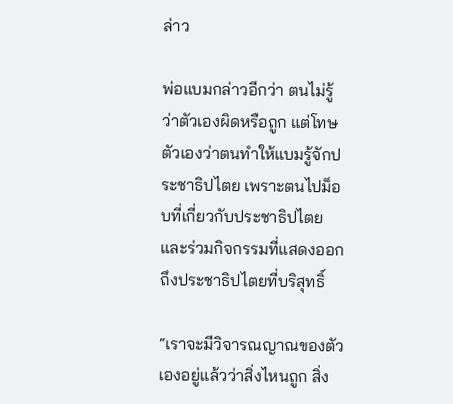ล่าว

พ่อแบมกล่าวอีกว่า ตนไม่รู้ว่าตัวเองผิดหรือถูก แต่โทษตัวเองว่าตนทำให้แบมรู้จักประชาธิปไตย เพราะตนไปม็อบที่เกี่ยวกับประชาธิปไตยและร่วมกิจกรรมที่แสดงออกถึงประชาธิปไตยที่บริสุทธิ์

“เราจะมีวิจารณญาณของตัวเองอยู่แล้วว่าสิ่งไหนถูก สิ่ง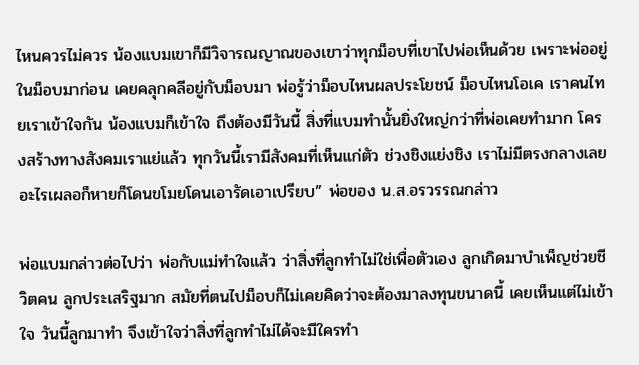ไหนควรไม่ควร น้องแบมเขาก็มีวิจารณญาณของเขาว่าทุกม็อบที่เขาไปพ่อเห็นด้วย เพราะพ่ออยู่ในม็อบมาก่อน เคยคลุกคลีอยู่กับม็อบมา พ่อรู้ว่าม็อบไหนผลประโยชน์ ม็อบไหนโอเค เราคนไทยเราเข้าใจกัน น้องแบมก็เข้าใจ ถึงต้องมีวันนี้ สิ่งที่แบมทำนั้นยิ่งใหญ่กว่าที่พ่อเคยทำมาก โครงสร้างทางสังคมเราแย่แล้ว ทุกวันนี้เรามีสังคมที่เห็นแก่ตัว ช่วงชิงแย่งชิง เราไม่มีตรงกลางเลย อะไรเผลอก็หายก็โดนขโมยโดนเอารัดเอาเปรียบ” พ่อของ น.ส.อรวรรณกล่าว

พ่อแบมกล่าวต่อไปว่า พ่อกับแม่ทำใจแล้ว ว่าสิ่งที่ลูกทำไม่ใช่เพื่อตัวเอง ลูกเกิดมาบำเพ็ญช่วยชีวิตคน ลูกประเสริฐมาก สมัยที่ตนไปม็อบก็ไม่เคยคิดว่าจะต้องมาลงทุนขนาดนี้ เคยเห็นแต่ไม่เข้าใจ วันนี้ลูกมาทำ จึงเข้าใจว่าสิ่งที่ลูกทำไม่ได้จะมีใครทำ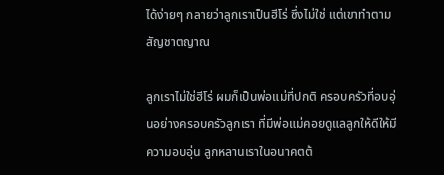ได้ง่ายๆ กลายว่าลูกเราเป็นฮีโร่ ซึ่งไม่ใช่ แต่เขาทำตามสัญชาตญาณ

ลูกเราไม่ใช่ฮีโร่ ผมก็เป็นพ่อแม่ที่ปกติ ครอบครัวที่อบอุ่นอย่างครอบครัวลูกเรา ที่มีพ่อแม่คอยดูแลลูกให้ดีให้มีความอบอุ่น ลูกหลานเราในอนาคตต้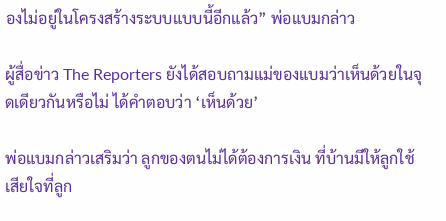องไม่อยู่ในโครงสร้างระบบแบบนี้อีกแล้ว” พ่อแบมกล่าว

ผู้สื่อข่าว The Reporters ยังได้สอบถามแม่ของแบมว่าเห็นด้วยในจุดเดียวกันหรือไม่ ได้คำตอบว่า ‘เห็นด้วย’

พ่อแบมกล่าวเสริมว่า ลูกของตนไม่ได้ต้องการเงิน ที่บ้านมีให้ลูกใช้ เสียใจที่ลูก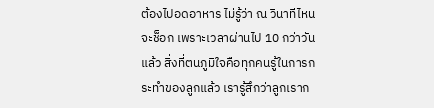ต้องไปอดอาหาร ไม่รู้ว่า ณ วินาทีไหนจะช็อก เพราะเวลาผ่านไป 10 กว่าวันแล้ว สิ่งที่ตนภูมิใจคือทุกคนรู้ในการกระทำของลูกแล้ว เรารู้สึกว่าลูกเราก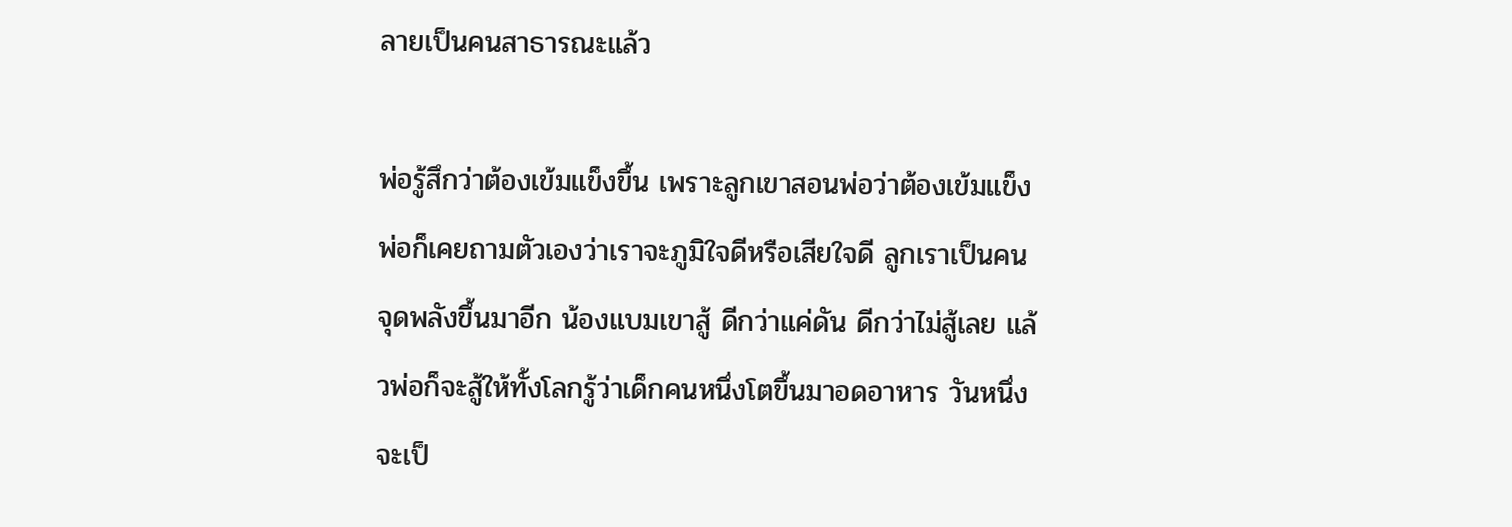ลายเป็นคนสาธารณะแล้ว

พ่อรู้สึกว่าต้องเข้มแข็งขึ้น เพราะลูกเขาสอนพ่อว่าต้องเข้มแข็ง พ่อก็เคยถามตัวเองว่าเราจะภูมิใจดีหรือเสียใจดี ลูกเราเป็นคนจุดพลังขึ้นมาอีก น้องแบมเขาสู้ ดีกว่าแค่ดัน ดีกว่าไม่สู้เลย แล้วพ่อก็จะสู้ให้ทั้งโลกรู้ว่าเด็กคนหนึ่งโตขึ้นมาอดอาหาร วันหนึ่งจะเป็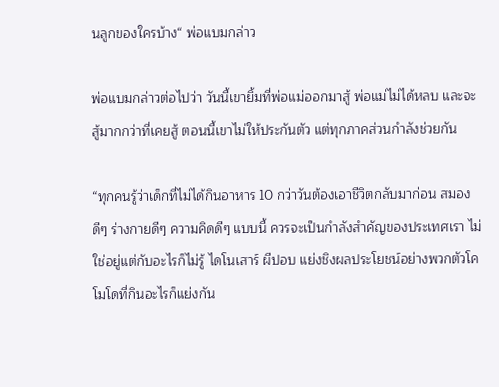นลูกของใครบ้าง“ พ่อแบมกล่าว

พ่อแบมกล่าวต่อไปว่า วันนี้เขายิ้มที่พ่อแม่ออกมาสู้ พ่อแม่ไม่ได้หลบ และจะสู้มากกว่าที่เคยสู้ ตอนนี้เขาไม่ให้ประกันตัว แต่ทุกภาคส่วนกำลังช่วยกัน

“ทุกคนรู้ว่าเด็กที่ไม่ได้กินอาหาร 10 กว่าวันต้องเอาชีวิตกลับมาก่อน สมองดีๆ ร่างกายดีๆ ความคิดดีๆ แบบนี้ ควรจะเป็นกำลังสำคัญของประเทศเรา ไม่ใช่อยู่แต่กับอะไรก็ไม่รู้ ไดโนเสาร์ ผีปอบ แย่งชิงผลประโยชน์อย่างพวกตัวโคโมโดที่กินอะไรก็แย่งกัน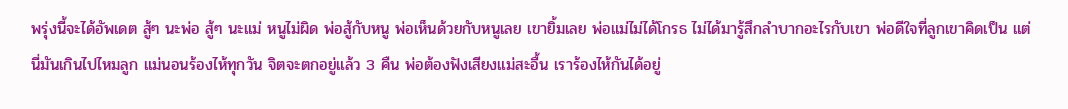พรุ่งนี้จะได้อัพเดต สู้ๆ นะพ่อ สู้ๆ นะแม่ หนูไม่ผิด พ่อสู้กับหนู พ่อเห็นด้วยกับหนูเลย เขายิ้มเลย พ่อแม่ไม่ได้โกรธ ไม่ได้มารู้สึกลำบากอะไรกับเขา พ่อดีใจที่ลูกเขาคิดเป็น แต่นี่มันเกินไปไหมลูก แม่นอนร้องไห้ทุกวัน จิตจะตกอยู่แล้ว 3 คืน พ่อต้องฟังเสียงแม่สะอื้น เราร้องไห้กันได้อยู่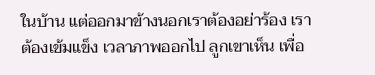ในบ้าน แต่ออกมาข้างนอกเราต้องอย่าร้อง เราต้องเข้มแข็ง เวลาภาพออกไป ลูกเขาเห็น เพื่อ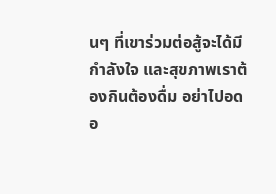นๆ ที่เขาร่วมต่อสู้จะได้มีกำลังใจ และสุขภาพเราต้องกินต้องดื่ม อย่าไปอด อ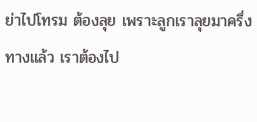ย่าไปโทรม ต้องลุย เพราะลูกเราลุยมาครึ่งทางแล้ว เราต้องไป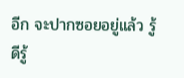อีก จะปากซอยอยู่แล้ว รู้ดีรู้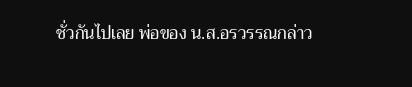ชั่วกันไปเลย พ่อของ น.ส.อรวรรณกล่าว